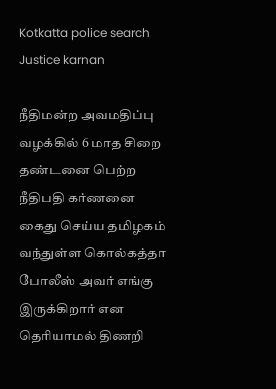Kotkatta police search Justice karnan

நீதிமன்ற அவமதிப்பு வழக்கில் 6 மாத சிறை தண்டனை பெற்ற நீதிபதி கர்ணனை கைது செய்ய தமிழகம் வந்துள்ள கொல்கத்தா போலீஸ் அவர் எங்கு இருக்கிறார் என தெரியாமல் திணறி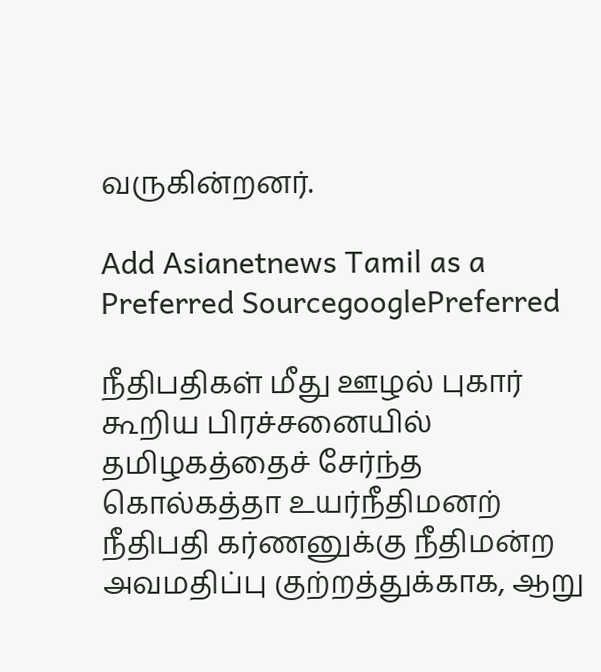வருகின்றனர்.

Add Asianetnews Tamil as a Preferred SourcegooglePreferred

நீதிபதிகள் மீது ஊழல் புகார் கூறிய பிரச்சனையில் தமிழகத்தைச் சேர்ந்த கொல்கத்தா உயர்நீதிமனற் நீதிபதி கர்ணனுக்கு நீதிமன்ற அவமதிப்பு குற்றத்துக்காக, ஆறு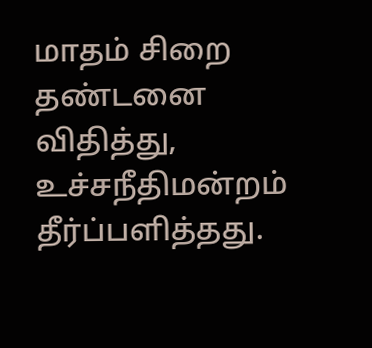மாதம் சிறை தண்டனை விதித்து, உச்சநீதிமன்றம் தீர்ப்பளித்தது.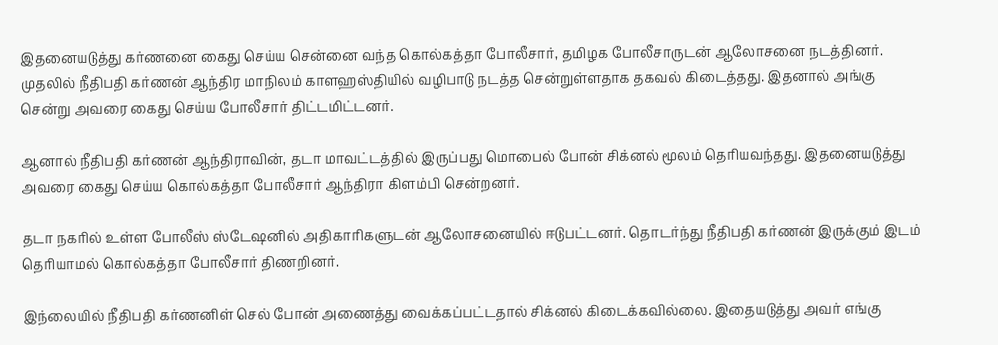இதனையடுத்து கர்ணனை கைது செய்ய சென்னை வந்த கொல்கத்தா போலீசார், தமிழக போலீசாருடன் ஆலோசனை நடத்தினர். முதலில் நீதிபதி கர்ணன் ஆந்திர மாநிலம் காளஹஸ்தியில் வழிபாடு நடத்த சென்றுள்ளதாக தகவல் கிடைத்தது. இதனால் அங்கு சென்று அவரை கைது செய்ய போலீசார் திட்டமிட்டனர்.

ஆனால் நீதிபதி கர்ணன் ஆந்திராவின், தடா மாவட்டத்தில் இருப்பது மொபைல் போன் சிக்னல் மூலம் தெரியவந்தது. இதனையடுத்து அவரை கைது செய்ய கொல்கத்தா போலீசார் ஆந்திரா கிளம்பி சென்றனர்.

தடா நகரில் உள்ள போலீஸ் ஸ்டேஷனில் அதிகாரிகளுடன் ஆலோசனையில் ஈடுபட்டனர். தொடர்ந்து நீதிபதி கர்ணன் இருக்கும் இடம் தெரியாமல் கொல்கத்தா போலீசார் திணறினர்.

இந்லையில் நீதிபதி கர்ணனிள் செல் போன் அணைத்து வைக்கப்பட்டதால் சிக்னல் கிடைக்கவில்லை. இதையடுத்து அவர் எங்கு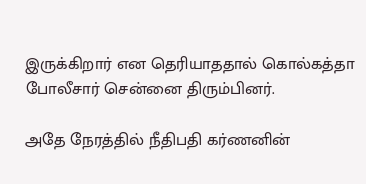இருக்கிறார் என தெரியாததால் கொல்கத்தா போலீசார் சென்னை திரும்பினர்.

அதே நேரத்தில் நீதிபதி கர்ணனின்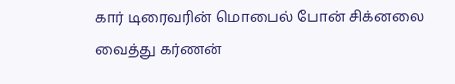கார் டிரைவரின் மொபைல் போன் சிக்னலை வைத்து கர்ணன்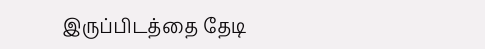இருப்பிடத்தை தேடி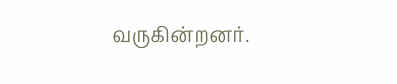வருகின்றனர்.